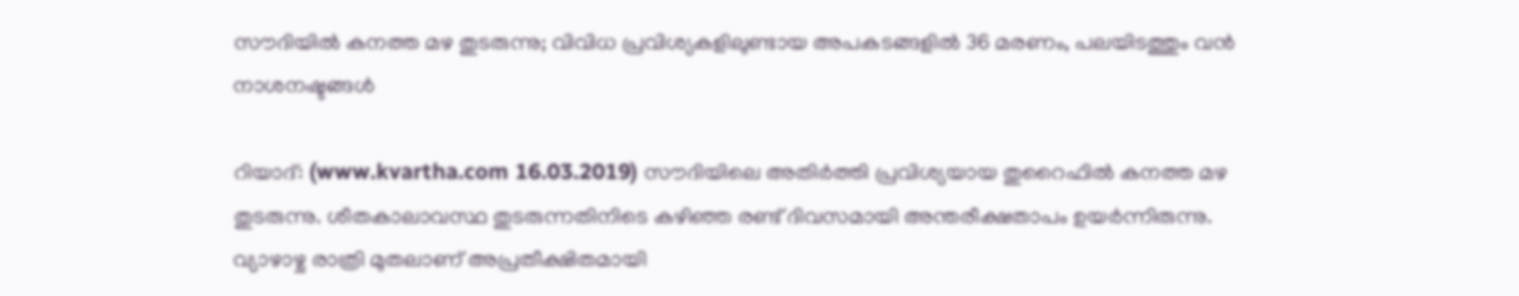സൗദിയില്‍ കനത്ത മഴ തുടരുന്നു; വിവിധ പ്രവിശ്യകളിലുണ്ടായ അപകടങ്ങളില്‍ 36 മരണം, പലയിടത്തും വന്‍ നാശനഷ്ടങ്ങള്‍

റിയാദ്: (www.kvartha.com 16.03.2019) സൗദിയിലെ അതിര്‍ത്തി പ്രവിശ്യയായ തുറൈഫില്‍ കനത്ത മഴ തുടരുന്നു. ശീതകാലാവസ്ഥ തുടരുന്നതിനിടെ കഴിഞ്ഞ രണ്ട് ദിവസമായി അന്തരീക്ഷതാപം ഉയര്‍ന്നിരുന്നു. വ്യാഴാഴ്ച രാത്രി മുതലാണ് അപ്രതീക്ഷിതമായി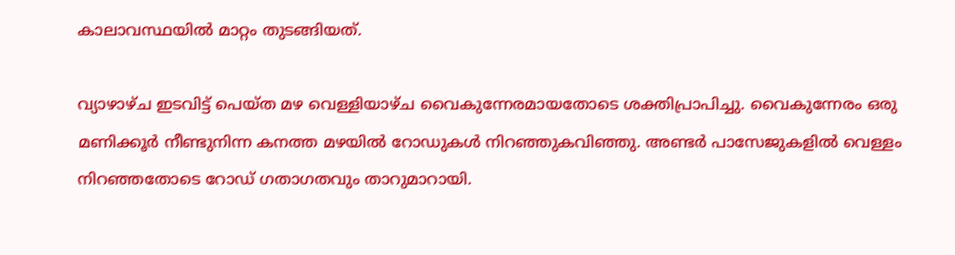കാലാവസ്ഥയില്‍ മാറ്റം തുടങ്ങിയത്.

വ്യാഴാഴ്ച ഇടവിട്ട് പെയ്ത മഴ വെള്ളിയാഴ്ച വൈകുന്നേരമായതോടെ ശക്തിപ്രാപിച്ചു. വൈകുന്നേരം ഒരു മണിക്കൂര്‍ നീണ്ടുനിന്ന കനത്ത മഴയില്‍ റോഡുകള്‍ നിറഞ്ഞുകവിഞ്ഞു. അണ്ടര്‍ പാസേജുകളില്‍ വെള്ളം നിറഞ്ഞതോടെ റോഡ് ഗതാഗതവും താറുമാറായി.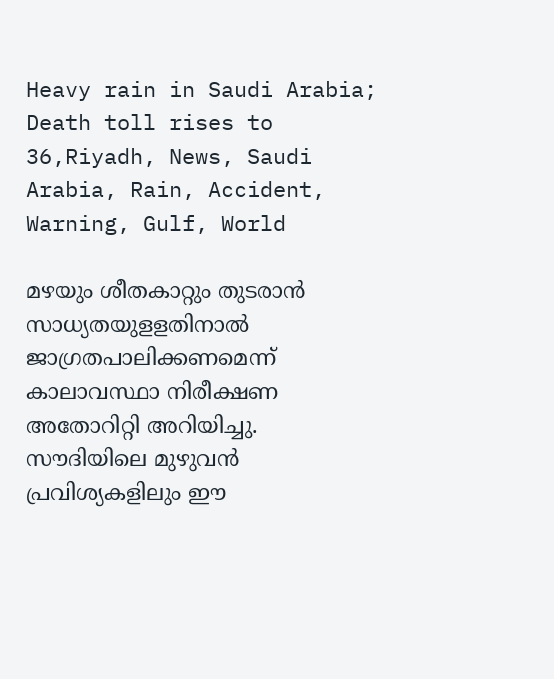Heavy rain in Saudi Arabia; Death toll rises to 36,Riyadh, News, Saudi Arabia, Rain, Accident, Warning, Gulf, World

മഴയും ശീതകാറ്റും തുടരാന്‍ സാധ്യതയുളളതിനാല്‍ ജാഗ്രതപാലിക്കണമെന്ന് കാലാവസ്ഥാ നിരീക്ഷണ അതോറിറ്റി അറിയിച്ചു. സൗദിയിലെ മുഴുവന്‍ പ്രവിശ്യകളിലും ഈ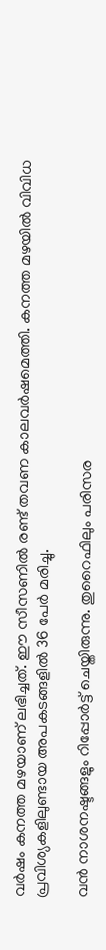വര്‍ഷം കനത്ത മഴയാണ് ലഭിച്ചത്. ഈ സീസണില്‍ രണ്ട് തവണ കാലവര്‍ഷമെത്തി. കനത്ത മഴയില്‍ വിവിധ പ്രവിശ്യകളിലുണ്ടായ അപകടങ്ങളില്‍ 36 പേര്‍ മരിച്ചു.

വന്‍ നാശനഷ്ടങ്ങളും റിപ്പോര്‍ട്ട് ചെയ്തിരുന്നു. തുറൈഫിലും പരിസര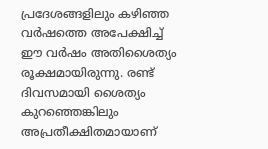പ്രദേശങ്ങളിലും കഴിഞ്ഞ വര്‍ഷത്തെ അപേക്ഷിച്ച് ഈ വര്‍ഷം അതിശൈത്യം രൂക്ഷമായിരുന്നു. രണ്ട് ദിവസമായി ശൈത്യം കുറഞ്ഞെങ്കിലും അപ്രതീക്ഷിതമായാണ്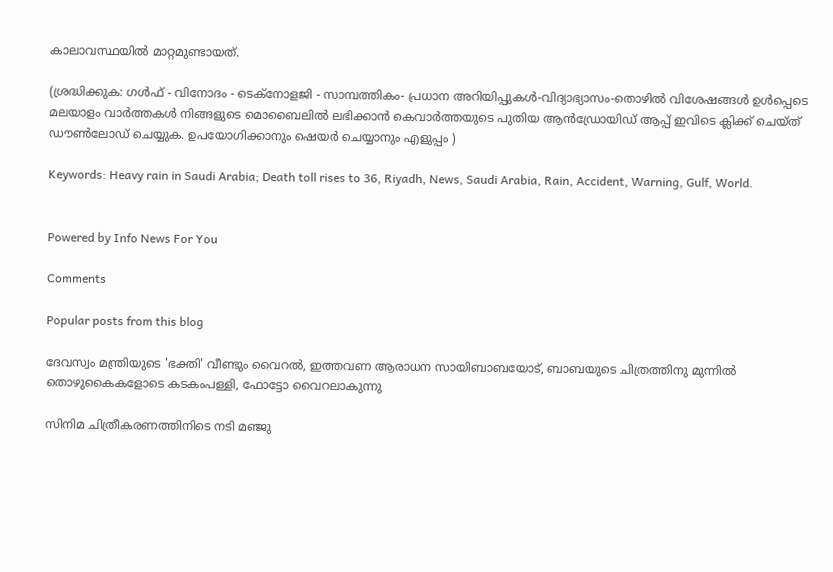കാലാവസ്ഥയില്‍ മാറ്റമുണ്ടായത്.

(ശ്രദ്ധിക്കുക: ഗൾഫ് - വിനോദം - ടെക്നോളജി - സാമ്പത്തികം- പ്രധാന അറിയിപ്പുകൾ-വിദ്യാഭ്യാസം-തൊഴിൽ വിശേഷങ്ങൾ ഉൾപ്പെടെ മലയാളം വാർത്തകൾ നിങ്ങളുടെ മൊബൈലിൽ ലഭിക്കാൻ കെവാർത്തയുടെ പുതിയ ആൻഡ്രോയിഡ് ആപ്പ് ഇവിടെ ക്ലിക്ക് ചെയ്ത് ഡൗൺലോഡ് ചെയ്യുക. ഉപയോഗിക്കാനും ഷെയർ ചെയ്യാനും എളുപ്പം )

Keywords: Heavy rain in Saudi Arabia; Death toll rises to 36, Riyadh, News, Saudi Arabia, Rain, Accident, Warning, Gulf, World.


Powered by Info News For You

Comments

Popular posts from this blog

ദേവസ്വം മന്ത്രിയുടെ 'ഭക്തി' വീണ്ടും വൈറല്‍, ഇത്തവണ ആരാധന സായിബാബയോട്, ബാബയുടെ ചിത്രത്തിനു മുന്നില്‍ തൊഴുകൈകളോടെ കടകംപള്ളി, ഫോട്ടോ വൈറലാകുന്നു

സിനിമ ചിത്രീകരണത്തിനിടെ നടി മഞ്ജു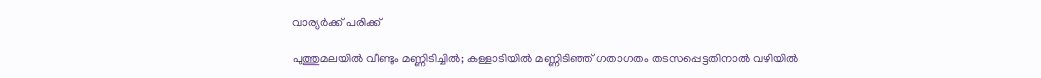വാര്യര്‍ക്ക് പരിക്ക്

പുത്തുമലയില്‍ വീണ്ടും മണ്ണിടിച്ചില്‍; കള്ളാടിയില്‍ മണ്ണിടിഞ്ഞ് ഗതാഗതം തടസപ്പെട്ടതിനാല്‍ വഴിയില്‍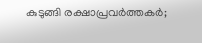കുടുങ്ങി രക്ഷാപ്രവര്‍ത്തകര്‍;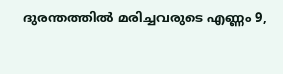ദുരന്തത്തില്‍ മരിച്ചവരുടെ എണ്ണം 9,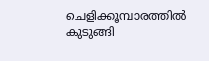ചെളിക്കൂമ്പാരത്തില്‍ കുടുങ്ങി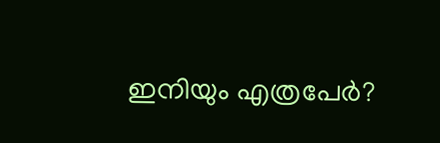ഇനിയും എത്രപേര്‍?